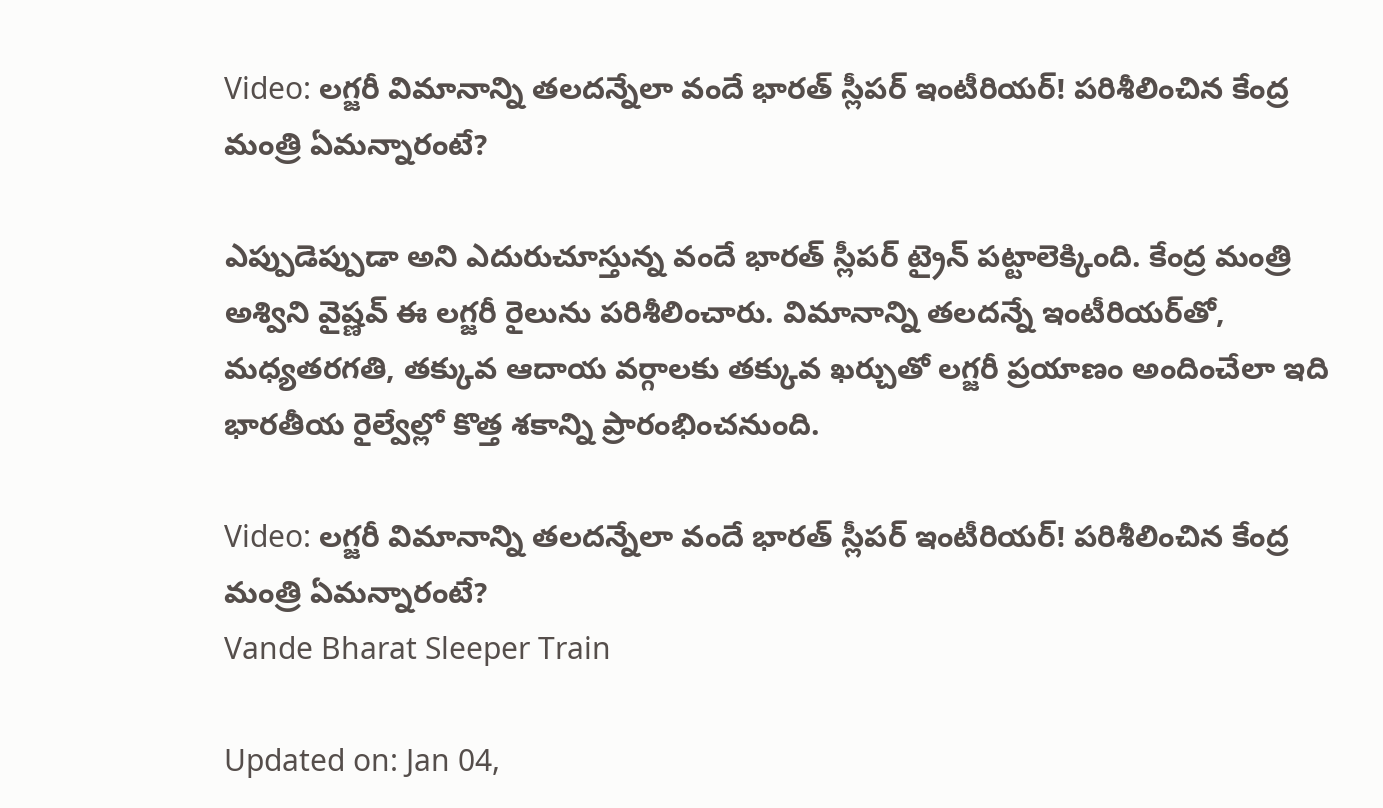Video: లగ్జరీ విమానాన్ని తలదన్నేలా వందే భారత్‌ స్లీపర్‌ ఇంటీరియర్‌! పరిశీలించిన కేంద్ర మంత్రి ఏమన్నారంటే?

ఎప్పుడెప్పుడా అని ఎదురుచూస్తున్న వందే భారత్ స్లీపర్ ట్రైన్ పట్టాలెక్కింది. కేంద్ర మంత్రి అశ్విని వైష్ణవ్ ఈ లగ్జరీ రైలును పరిశీలించారు. విమానాన్ని తలదన్నే ఇంటీరియర్‌తో, మధ్యతరగతి, తక్కువ ఆదాయ వర్గాలకు తక్కువ ఖర్చుతో లగ్జరీ ప్రయాణం అందించేలా ఇది భారతీయ రైల్వేల్లో కొత్త శకాన్ని ప్రారంభించనుంది.

Video: లగ్జరీ విమానాన్ని తలదన్నేలా వందే భారత్‌ స్లీపర్‌ ఇంటీరియర్‌! పరిశీలించిన కేంద్ర మంత్రి ఏమన్నారంటే?
Vande Bharat Sleeper Train

Updated on: Jan 04,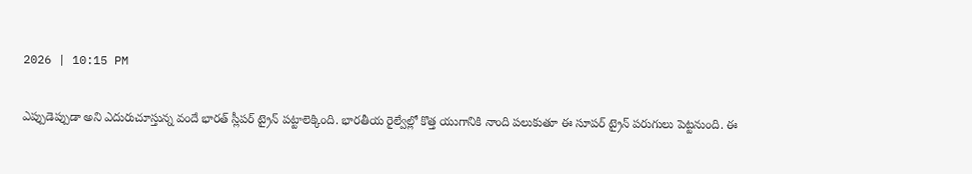2026 | 10:15 PM

ఎప్పుడెప్పుడా అని ఎదురుచూస్తున్న వందే భారత్‌ స్లీపర్‌ ట్రైన్‌ పట్టాలెక్కింది. భారతీయ రైల్వేల్లో కొత్త యుగానికి నాంది పలుకుతూ ఈ సూపర్‌ ట్రైన్‌ పరుగులు పెట్టనుంది. ఈ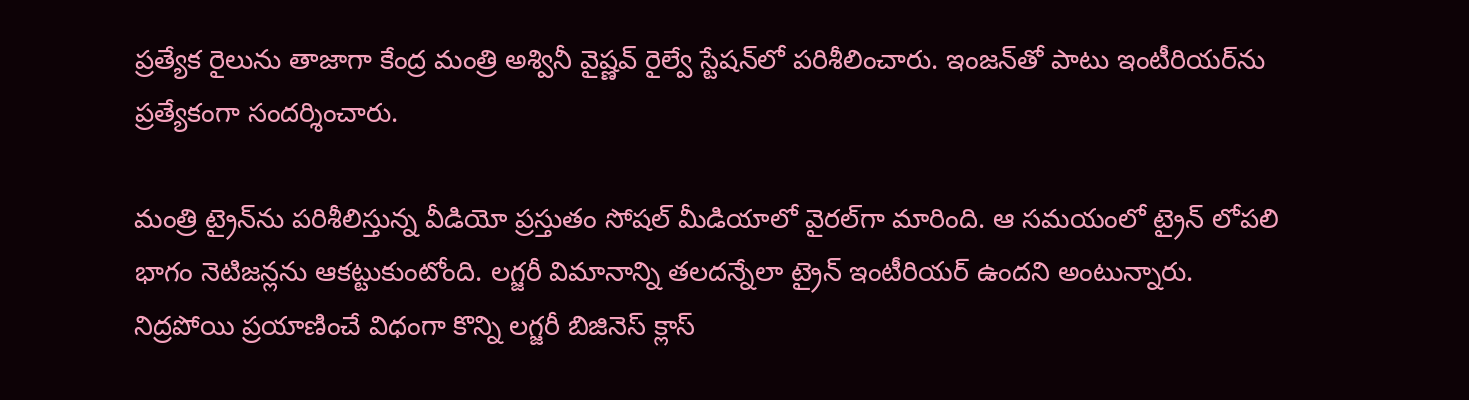ప్రత్యేక రైలును తాజాగా కేంద్ర మంత్రి అశ్వినీ వైష్ణవ్‌ రైల్వే స్టేషన్‌లో పరిశీలించారు. ఇంజన్‌తో పాటు ఇంటీరియర్‌ను ప్రత్యేకంగా సందర్శించారు.

మంత్రి ట్రైన్‌ను పరిశీలిస్తున్న వీడియో ప్రస్తుతం సోషల్‌ మీడియాలో వైరల్‌గా మారింది. ఆ సమయంలో ట్రైన్‌ లోపలి భాగం నెటిజన్లను ఆకట్టుకుంటోంది. లగ్జరీ విమానాన్ని తలదన్నేలా ట్రైన్‌ ఇంటీరియర్‌ ఉందని అంటున్నారు. నిద్రపోయి ప్రయాణించే విధంగా కొన్ని లగ్జరీ బిజినెస్‌ క్లాస్‌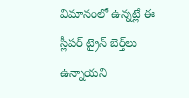విమానంలో ఉన్నట్లే ఈ స్లీపర్‌ ట్రైన్‌ బెర్త్‌లు ఉన్నాయని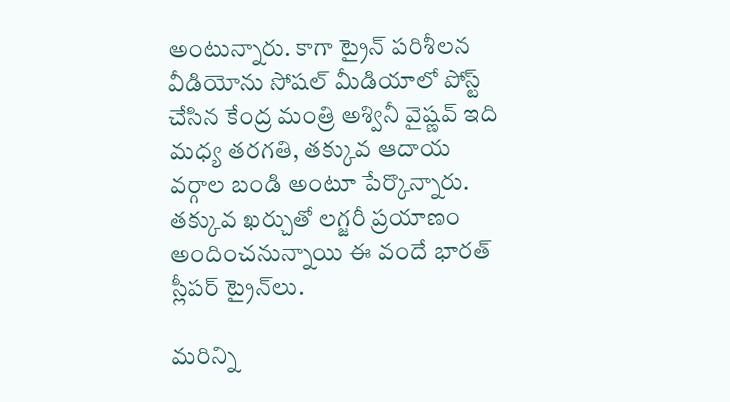అంటున్నారు. కాగా ట్రైన్‌ పరిశీలన వీడియోను సోషల్‌ మీడియాలో పోస్ట్‌ చేసిన కేంద్ర మంత్రి అశ్వినీ వైష్ణవ్‌ ఇది మధ్య తరగతి, తక్కువ ఆదాయ వర్గాల బండి అంటూ పేర్కొన్నారు. తక్కువ ఖర్చుతో లగ్జరీ ప్రయాణం అందించనున్నాయి ఈ వందే భారత్‌ స్లీపర్‌ ట్రైన్‌లు.

మరిన్ని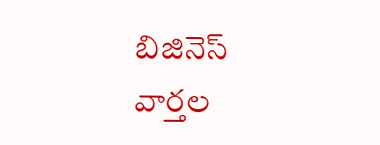బిజినెస్‌ వార్తల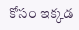కోసం ఇక్కడ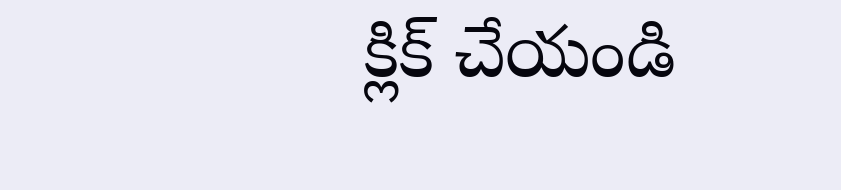క్లిక్‌ చేయండి